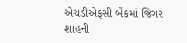એચડીએફસી બેંકમાં જિગર શાહની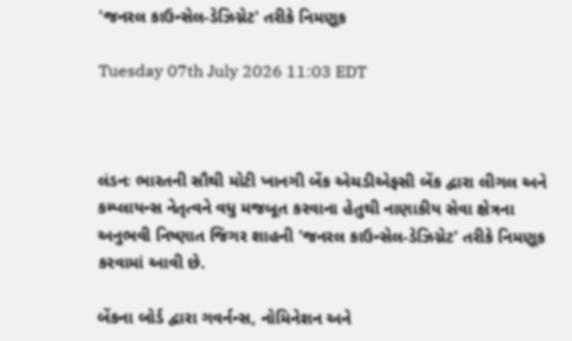'જનરલ કાઉન્સેલ-ડેઝિગ્નેટ' તરીકે નિમણૂક

Tuesday 07th July 2026 11:03 EDT



લંડનઃ ભારતની સૌથી મોટી ખાનગી બેંક એચડીએફસી બેંક દ્વારા લીગલ અને કમ્પ્લાયન્સ નેતૃત્વને વધુ મજબૂત કરવાના હેતુથી નાણાકીય સેવા ક્ષેત્રના અનુભવી નિષ્ણાત જિગર શાહની 'જનરલ કાઉન્સેલ-ડેઝિગ્નેટ' તરીકે નિમણૂક કરવામાં આવી છે.

બેંકના બોર્ડ દ્વારા ગવર્નન્સ, નોમિનેશન અને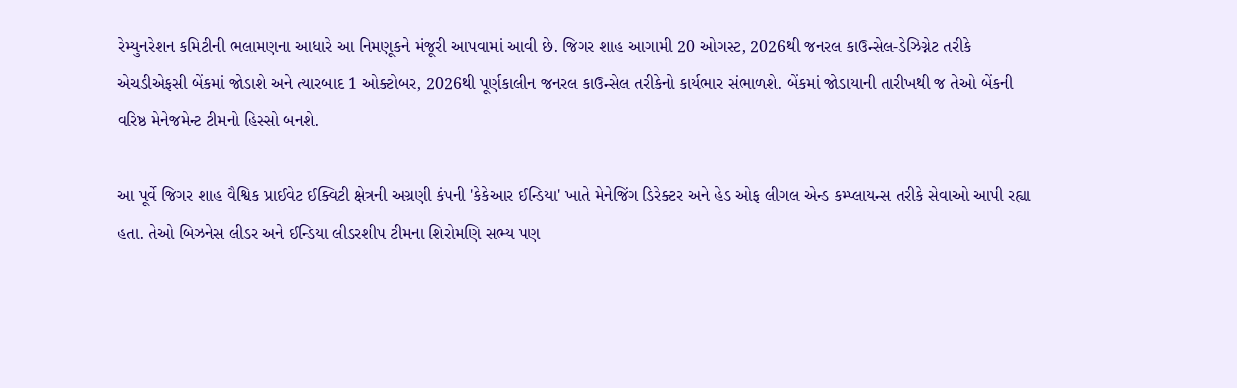રેમ્યુનરેશન કમિટીની ભલામણના આધારે આ નિમણૂકને મંજૂરી આપવામાં આવી છે. જિગર શાહ આગામી 20 ઓગસ્ટ, 2026થી જનરલ કાઉન્સેલ-ડેઝિગ્નેટ તરીકે એચડીએફસી બેંકમાં જોડાશે અને ત્યારબાદ 1 ઓક્ટોબર, 2026થી પૂર્ણકાલીન જનરલ કાઉન્સેલ તરીકેનો કાર્યભાર સંભાળશે. બેંકમાં જોડાયાની તારીખથી જ તેઓ બેંકની વરિષ્ઠ મેનેજમેન્ટ ટીમનો હિસ્સો બનશે.

આ પૂર્વે જિગર શાહ વૈશ્વિક પ્રાઈવેટ ઈક્વિટી ક્ષેત્રની અગ્રણી કંપની 'કેકેઆર ઈન્ડિયા' ખાતે મેનેજિંગ ડિરેક્ટર અને હેડ ઓફ લીગલ એન્ડ કમ્પ્લાયન્સ તરીકે સેવાઓ આપી રહ્યા હતા. તેઓ બિઝનેસ લીડર અને ઈન્ડિયા લીડરશીપ ટીમના શિરોમણિ સભ્ય પણ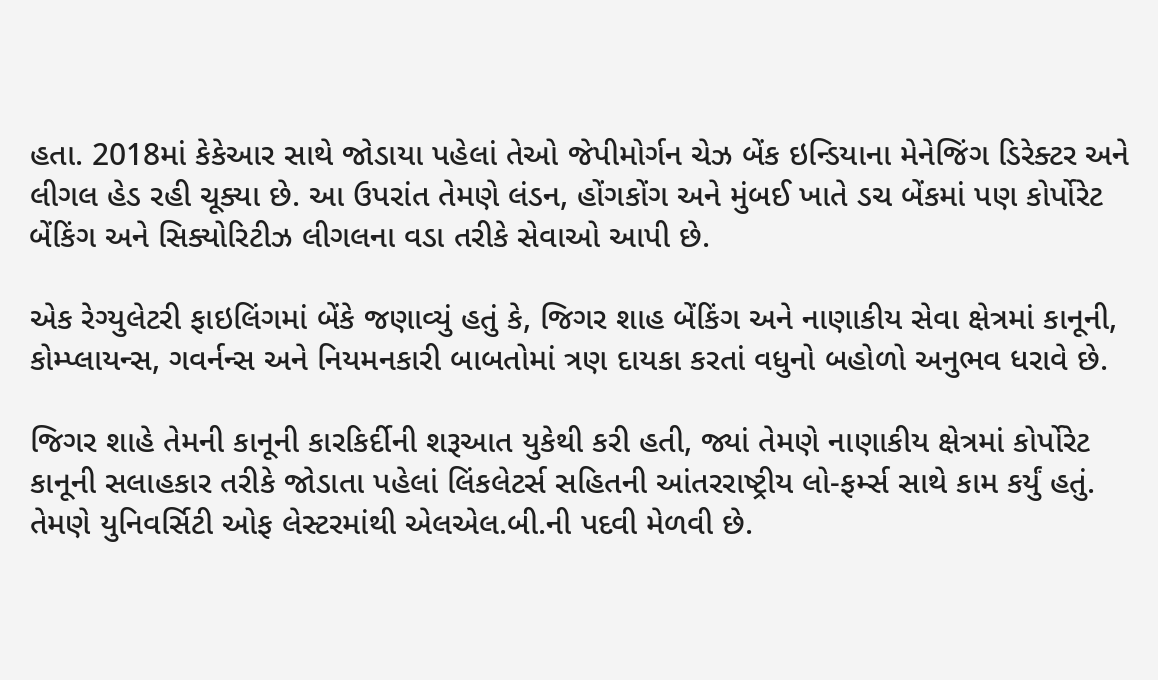હતા. 2018માં કેકેઆર સાથે જોડાયા પહેલાં તેઓ જેપીમોર્ગન ચેઝ બેંક ઇન્ડિયાના મેનેજિંગ ડિરેક્ટર અને લીગલ હેડ રહી ચૂક્યા છે. આ ઉપરાંત તેમણે લંડન, હોંગકોંગ અને મુંબઈ ખાતે ડચ બેંકમાં પણ કોર્પોરેટ બેંકિંગ અને સિક્યોરિટીઝ લીગલના વડા તરીકે સેવાઓ આપી છે.

એક રેગ્યુલેટરી ફાઇલિંગમાં બેંકે જણાવ્યું હતું કે, જિગર શાહ બેંકિંગ અને નાણાકીય સેવા ક્ષેત્રમાં કાનૂની, કોમ્પ્લાયન્સ, ગવર્નન્સ અને નિયમનકારી બાબતોમાં ત્રણ દાયકા કરતાં વધુનો બહોળો અનુભવ ધરાવે છે.

જિગર શાહે તેમની કાનૂની કારકિર્દીની શરૂઆત યુકેથી કરી હતી, જ્યાં તેમણે નાણાકીય ક્ષેત્રમાં કોર્પોરેટ કાનૂની સલાહકાર તરીકે જોડાતા પહેલાં લિંકલેટર્સ સહિતની આંતરરાષ્ટ્રીય લો-ફર્મ્સ સાથે કામ કર્યું હતું. તેમણે યુનિવર્સિટી ઓફ લેસ્ટરમાંથી એલએલ.બી.ની પદવી મેળવી છે.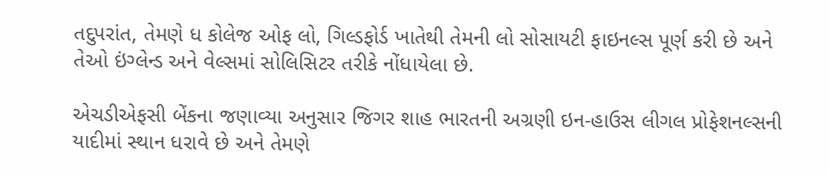તદુપરાંત, તેમણે ધ કોલેજ ઓફ લો, ગિલ્ડફોર્ડ ખાતેથી તેમની લો સોસાયટી ફાઇનલ્સ પૂર્ણ કરી છે અને તેઓ ઇંગ્લેન્ડ અને વેલ્સમાં સોલિસિટર તરીકે નોંધાયેલા છે.

એચડીએફસી બેંકના જણાવ્યા અનુસાર જિગર શાહ ભારતની અગ્રણી ઇન-હાઉસ લીગલ પ્રોફેશનલ્સની યાદીમાં સ્થાન ધરાવે છે અને તેમણે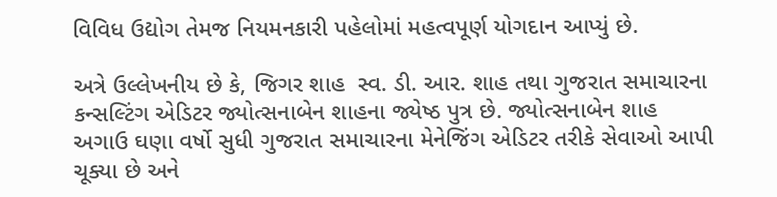વિવિધ ઉદ્યોગ તેમજ નિયમનકારી પહેલોમાં મહત્વપૂર્ણ યોગદાન આપ્યું છે.

અત્રે ઉલ્લેખનીય છે કે, જિગર શાહ  સ્વ. ડી. આર. શાહ તથા ગુજરાત સમાચારના કન્સલ્ટિંગ એડિટર જ્યોત્સનાબેન શાહના જ્યેષ્ઠ પુત્ર છે. જ્યોત્સનાબેન શાહ અગાઉ ઘણા વર્ષો સુધી ગુજરાત સમાચારના મેનેજિંગ એડિટર તરીકે સેવાઓ આપી ચૂક્યા છે અને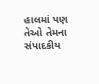હાલમાં પણ તેઓ તેમના સંપાદકીય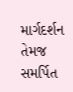માર્ગદર્શન તેમજ સમર્પિત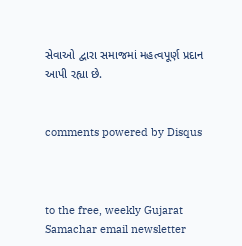સેવાઓ દ્વારા સમાજમાં મહત્વપૂર્ણ પ્રદાન આપી રહ્યા છે.


comments powered by Disqus



to the free, weekly Gujarat Samachar email newsletter